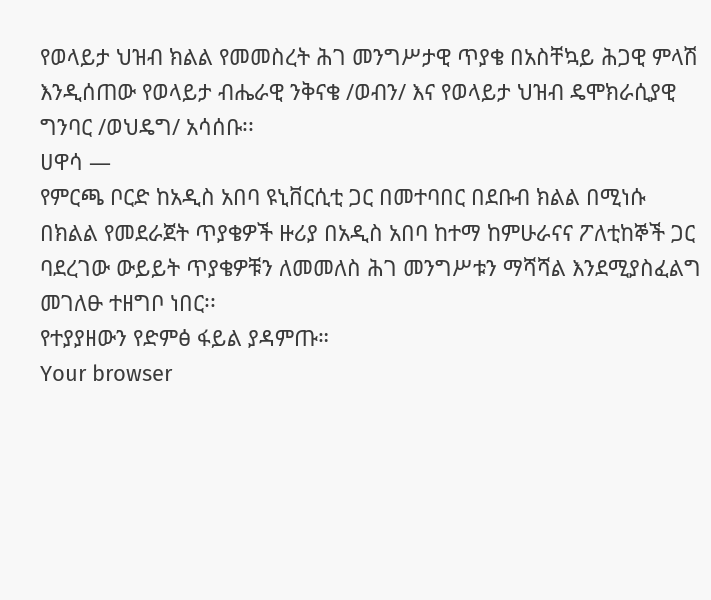የወላይታ ህዝብ ክልል የመመስረት ሕገ መንግሥታዊ ጥያቄ በአስቸኳይ ሕጋዊ ምላሽ እንዲሰጠው የወላይታ ብሔራዊ ንቅናቄ /ወብን/ እና የወላይታ ህዝብ ዴሞክራሲያዊ ግንባር /ወህዴግ/ አሳሰቡ፡፡
ሀዋሳ —
የምርጫ ቦርድ ከአዲስ አበባ ዩኒቨርሲቲ ጋር በመተባበር በደቡብ ክልል በሚነሱ በክልል የመደራጀት ጥያቄዎች ዙሪያ በአዲስ አበባ ከተማ ከምሁራናና ፖለቲከኞች ጋር ባደረገው ውይይት ጥያቄዎቹን ለመመለስ ሕገ መንግሥቱን ማሻሻል እንደሚያስፈልግ መገለፁ ተዘግቦ ነበር፡፡
የተያያዘውን የድምፅ ፋይል ያዳምጡ።
Your browser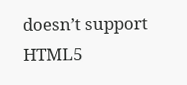doesn’t support HTML5